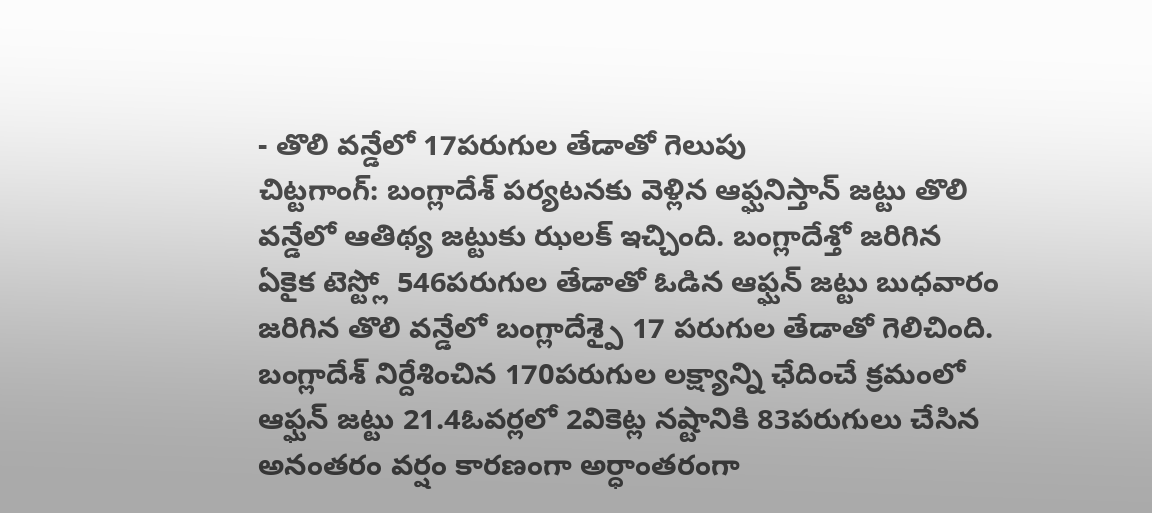- తొలి వన్డేలో 17పరుగుల తేడాతో గెలుపు
చిట్టగాంగ్: బంగ్లాదేశ్ పర్యటనకు వెళ్లిన ఆఫ్ఘనిస్తాన్ జట్టు తొలి వన్డేలో ఆతిథ్య జట్టుకు ఝలక్ ఇచ్చింది. బంగ్లాదేశ్తో జరిగిన ఏకైక టెస్ట్లో 546పరుగుల తేడాతో ఓడిన ఆఫ్ఘన్ జట్టు బుధవారం జరిగిన తొలి వన్డేలో బంగ్లాదేశ్పై 17 పరుగుల తేడాతో గెలిచింది. బంగ్లాదేశ్ నిర్దేశించిన 170పరుగుల లక్ష్యాన్ని ఛేదించే క్రమంలో ఆఫ్ఘన్ జట్టు 21.4ఓవర్లలో 2వికెట్ల నష్టానికి 83పరుగులు చేసిన అనంతరం వర్షం కారణంగా అర్ధాంతరంగా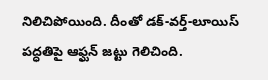నిలిచిపోయింది. దీంతో డక్-వర్త్-లూయిస్ పద్ధతిపై ఆఫ్ఘన్ జట్టు గెలిచింది.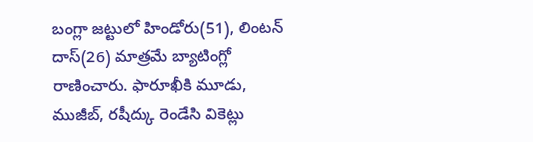బంగ్లా జట్టులో హిండోరు(51), లింటన్ దాస్(26) మాత్రమే బ్యాటింగ్లో రాణించారు. ఫారూఖీకి మూడు, ముజీబ్, రషీద్కు రెండేసి వికెట్లు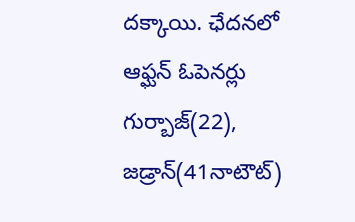దక్కాయి. ఛేదనలో ఆఫ్ఘన్ ఓపెనర్లు గుర్బాజ్(22), జడ్రాన్(41నాటౌట్)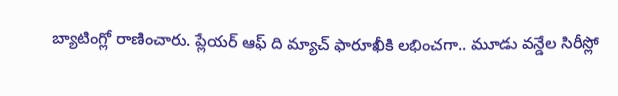బ్యాటింగ్లో రాణించారు. ప్లేయర్ ఆఫ్ ది మ్యాచ్ ఫారూఖీకి లభించగా.. మూడు వన్డేల సిరీస్లో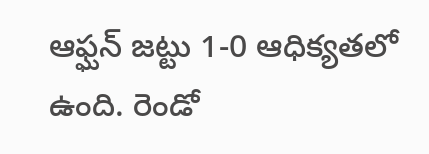ఆఫ్ఘన్ జట్టు 1-0 ఆధిక్యతలో ఉంది. రెండో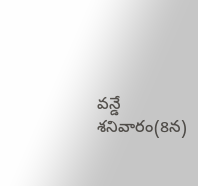వన్డే శనివారం(8న)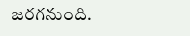జరగనుంది.